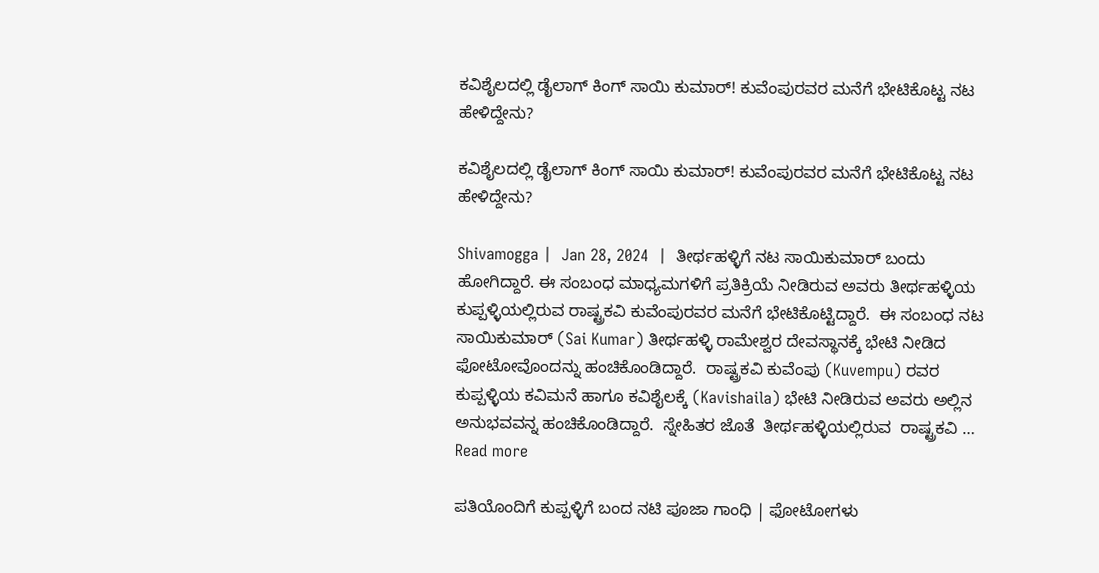ಕವಿಶೈಲದಲ್ಲಿ ಡೈಲಾಗ್ ಕಿಂಗ್ ಸಾಯಿ ಕುಮಾರ್! ಕುವೆಂಪುರವರ ಮನೆಗೆ ಭೇಟಿಕೊಟ್ಟ ನಟ ಹೇಳಿದ್ದೇನು?

ಕವಿಶೈಲದಲ್ಲಿ ಡೈಲಾಗ್ ಕಿಂಗ್ ಸಾಯಿ ಕುಮಾರ್! ಕುವೆಂಪುರವರ ಮನೆಗೆ ಭೇಟಿಕೊಟ್ಟ ನಟ ಹೇಳಿದ್ದೇನು?

Shivamogga |  Jan 28, 2024  |  ತೀರ್ಥಹಳ್ಳಿಗೆ ನಟ ಸಾಯಿಕುಮಾರ್ ಬಂದು ಹೋಗಿದ್ದಾರೆ. ಈ ಸಂಬಂಧ ಮಾಧ್ಯಮಗಳಿಗೆ ಪ್ರತಿಕ್ರಿಯೆ ನೀಡಿರುವ ಅವರು ತೀರ್ಥಹಳ್ಳಿಯ ಕುಪ್ಪಳ್ಳಿಯಲ್ಲಿರುವ ರಾಷ್ಟ್ರಕವಿ ಕುವೆಂಪುರವರ ಮನೆಗೆ ಭೇಟಿಕೊಟ್ಟಿದ್ದಾರೆ.  ಈ ಸಂಬಂಧ ನಟ ಸಾಯಿಕುಮಾರ್ (Sai Kumar) ತೀರ್ಥಹಳ್ಳಿ ರಾಮೇಶ್ವರ ದೇವಸ್ಥಾನಕ್ಕೆ ಭೇಟಿ ನೀಡಿದ ಫೋಟೋವೊಂದನ್ನು ಹಂಚಿಕೊಂಡಿದ್ದಾರೆ.  ರಾಷ್ಟ್ರಕವಿ ಕುವೆಂಪು (Kuvempu) ರವರ ಕುಪ್ಪಳ್ಳಿಯ ಕವಿಮನೆ ಹಾಗೂ ಕವಿಶೈಲಕ್ಕೆ (Kavishaila) ಭೇಟಿ ನೀಡಿರುವ ಅವರು ಅಲ್ಲಿನ ಅನುಭವವನ್ನ ಹಂಚಿಕೊಂಡಿದ್ದಾರೆ.  ಸ್ನೇಹಿತರ ಜೊತೆ  ತೀರ್ಥಹಳ್ಳಿಯಲ್ಲಿರುವ  ರಾಷ್ಟ್ರಕವಿ … Read more

ಪತಿಯೊಂದಿಗೆ ಕುಪ್ಪಳ್ಳಿಗೆ ಬಂದ ನಟಿ ಪೂಜಾ ಗಾಂಧಿ | ಫೋಟೋಗಳು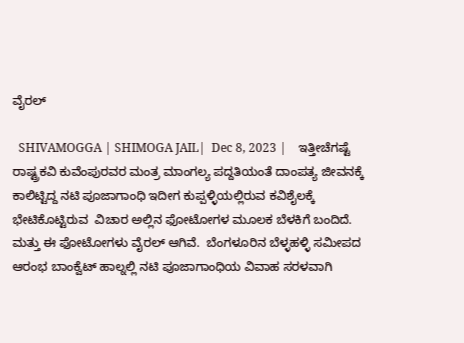ವೈರಲ್

  SHIVAMOGGA | SHIMOGA JAIL|  Dec 8, 2023 |    ಇತ್ತೀಚೆಗಷ್ಟೆ ರಾಷ್ಟ್ರಕವಿ ಕುವೆಂಪುರವರ ಮಂತ್ರ ಮಾಂಗಲ್ಯ ಪದ್ದತಿಯಂತೆ ದಾಂಪತ್ಯ ಜೀವನಕ್ಕೆ ಕಾಲಿಟ್ಟಿದ್ದ ನಟಿ ಪೂಜಾಗಾಂಧಿ ಇದೀಗ ಕುಪ್ಪಳ್ಳಿಯಲ್ಲಿರುವ ಕವಿಶೈಲಕ್ಕೆ ಭೇಟಿಕೊಟ್ಟಿರುವ  ವಿಚಾರ ಅಲ್ಲಿನ ಫೋಟೋಗಳ ಮೂಲಕ ಬೆಳಕಿಗೆ ಬಂದಿದೆ. ಮತ್ತು ಈ ಫೋಟೋಗಳು ವೈರಲ್ ಆಗಿವೆ.  ಬೆಂಗಳೂರಿನ ಬೆಳ್ಳಹಳ್ಳಿ ಸಮೀಪದ  ಆರಂಭ ಬಾಂಕ್ವೆಟ್ ಹಾಲ್ನಲ್ಲಿ ನಟಿ ಪೂಜಾಗಾಂಧಿಯ ವಿವಾಹ ಸರಳವಾಗಿ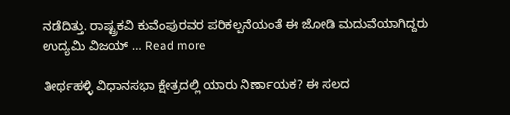ನಡೆದಿತ್ತು. ರಾಷ್ಟ್ರಕವಿ ಕುವೆಂಪುರವರ ಪರಿಕಲ್ಪನೆಯಂತೆ ಈ ಜೋಡಿ ಮದುವೆಯಾಗಿದ್ದರು  ಉದ್ಯಮಿ ವಿಜಯ್ … Read more

ತೀರ್ಥಹಳ್ಳಿ ವಿಧಾನಸಭಾ ಕ್ಷೇತ್ರದಲ್ಲಿ ಯಾರು ನಿರ್ಣಾಯಕ? ಈ ಸಲದ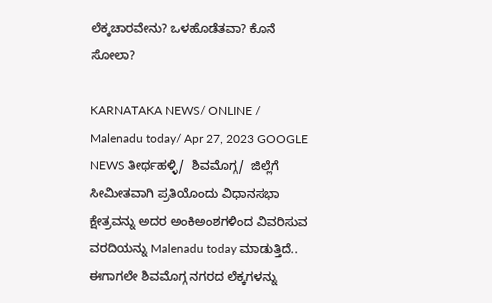ಲೆಕ್ಕಚಾರವೇನು? ಒಳಹೊಡೆತವಾ? ಕೊನೆ ಸೋಲಾ?

KARNATAKA NEWS/ ONLINE / Malenadu today/ Apr 27, 2023 GOOGLE NEWS ತೀರ್ಥಹಳ್ಳಿ/  ಶಿವಮೊಗ್ಗ/  ಜಿಲ್ಲೆಗೆ ಸೀಮೀತವಾಗಿ ಪ್ರತಿಯೊಂದು ವಿಧಾನಸಭಾ ಕ್ಷೇತ್ರವನ್ನು ಅದರ ಅಂಕಿಅಂಶಗಳಿಂದ ವಿವರಿಸುವ ವರದಿಯನ್ನು Malenadu today ಮಾಡುತ್ತಿದೆ.. ಈಗಾಗಲೇ ಶಿವಮೊಗ್ಗ ನಗರದ ಲೆಕ್ಕಗಳನ್ನು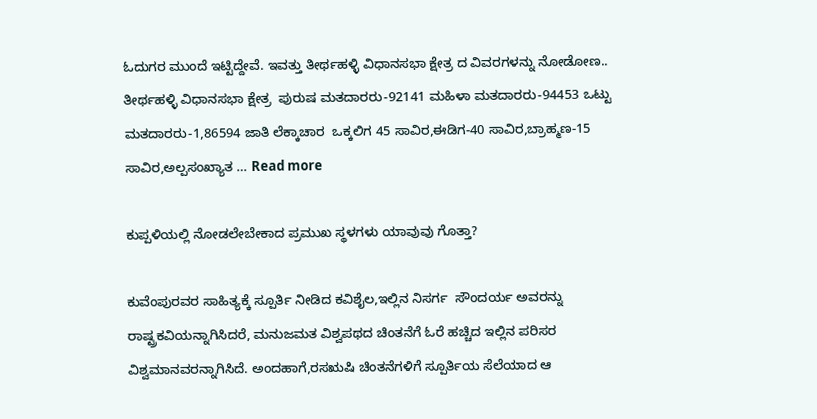ಓದುಗರ ಮುಂದೆ ಇಟ್ಟಿದ್ದೇವೆ. ಇವತ್ತು ತೀರ್ಥಹಳ್ಳಿ ವಿಧಾನಸಭಾ ಕ್ಷೇತ್ರ ದ ವಿವರಗಳನ್ನು ನೋಡೋಣ..  ತೀರ್ಥಹಳ್ಳಿ ವಿಧಾನಸಭಾ ಕ್ಷೇತ್ರ  ಪುರುಷ ಮತದಾರರು-92141 ಮಹಿಳಾ ಮತದಾರರು-94453 ಒಟ್ಟು  ಮತದಾರರು-1,86594 ಜಾತಿ ಲೆಕ್ಕಾಚಾರ  ಒಕ್ಕಲಿಗ 45 ಸಾವಿರ,ಈಡಿಗ-40 ಸಾವಿರ,ಬ್ರಾಹ್ಮಣ-15 ಸಾವಿರ,ಅಲ್ಪಸಂಖ್ಯಾತ … Read more

ಕುಪ್ಪಳಿಯಲ್ಲಿ ನೋಡಲೇಬೇಕಾದ ಪ್ರಮುಖ ಸ್ಥಳಗಳು ಯಾವುವು ಗೊತ್ತಾ?

ಕುವೆಂಪುರವರ ಸಾಹಿತ್ಯಕ್ಕೆ ಸ್ಪೂರ್ತಿ ನೀಡಿದ ಕವಿಶೈಲ,ಇಲ್ಲಿನ ನಿಸರ್ಗ  ಸೌಂದರ್ಯ ಅವರನ್ನು ರಾಷ್ಟ್ರಕವಿಯನ್ನಾಗಿಸಿದರೆ, ಮನುಜಮತ ವಿಶ್ವಪಥದ ಚಿಂತನೆಗೆ ಓರೆ ಹಚ್ಚಿದ ಇಲ್ಲಿನ ಪರಿಸರ ವಿಶ್ವಮಾನವರನ್ನಾಗಿಸಿದೆ. ಅಂದಹಾಗೆ,ರಸಋಷಿ ಚಿಂತನೆಗಳಿಗೆ ಸ್ಪೂರ್ತಿಯ ಸೆಲೆಯಾದ ಆ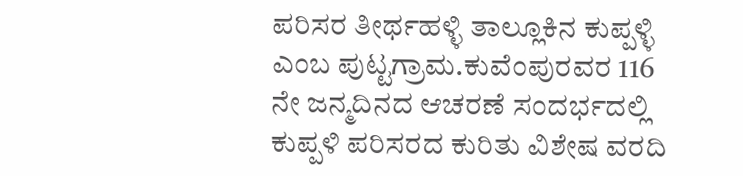ಪರಿಸರ ತೀರ್ಥಹಳ್ಳಿ ತಾಲ್ಲೂಕಿನ ಕುಪ್ಪಳ್ಳಿ ಎಂಬ ಪುಟ್ಟಗ್ರಾಮ.ಕುವೆಂಪುರವರ 116 ನೇ ಜನ್ಮದಿನದ ಆಚರಣೆ ಸಂದರ್ಭದಲ್ಲಿ ಕುಪ್ಪಳಿ ಪರಿಸರದ ಕುರಿತು ವಿಶೇಷ ವರದಿ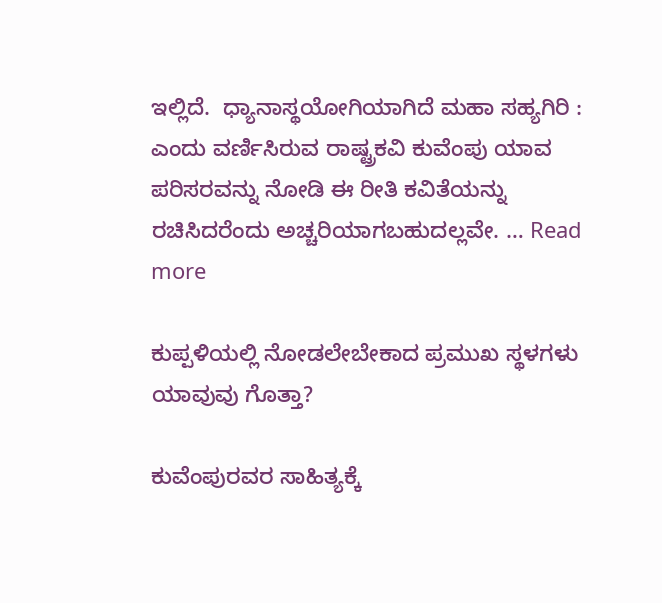ಇಲ್ಲಿದೆ.  ಧ್ಯಾನಾಸ್ಥಯೋಗಿಯಾಗಿದೆ ಮಹಾ ಸಹ್ಯಗಿರಿ : ಎಂದು ವರ್ಣಿಸಿರುವ ರಾಷ್ಟ್ರಕವಿ ಕುವೆಂಪು ಯಾವ ಪರಿಸರವನ್ನು ನೋಡಿ ಈ ರೀತಿ ಕವಿತೆಯನ್ನು ರಚಿಸಿದರೆಂದು ಅಚ್ಚರಿಯಾಗಬಹುದಲ್ಲವೇ. … Read more

ಕುಪ್ಪಳಿಯಲ್ಲಿ ನೋಡಲೇಬೇಕಾದ ಪ್ರಮುಖ ಸ್ಥಳಗಳು ಯಾವುವು ಗೊತ್ತಾ?

ಕುವೆಂಪುರವರ ಸಾಹಿತ್ಯಕ್ಕೆ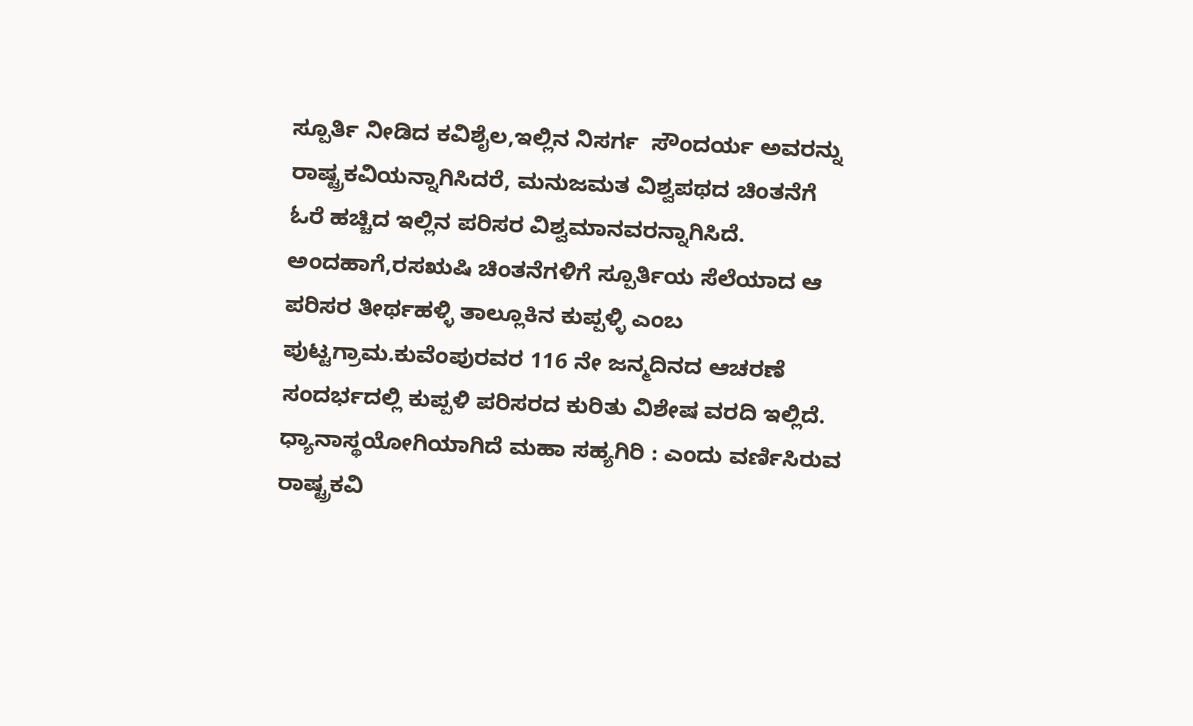ಸ್ಪೂರ್ತಿ ನೀಡಿದ ಕವಿಶೈಲ,ಇಲ್ಲಿನ ನಿಸರ್ಗ  ಸೌಂದರ್ಯ ಅವರನ್ನು ರಾಷ್ಟ್ರಕವಿಯನ್ನಾಗಿಸಿದರೆ, ಮನುಜಮತ ವಿಶ್ವಪಥದ ಚಿಂತನೆಗೆ ಓರೆ ಹಚ್ಚಿದ ಇಲ್ಲಿನ ಪರಿಸರ ವಿಶ್ವಮಾನವರನ್ನಾಗಿಸಿದೆ. ಅಂದಹಾಗೆ,ರಸಋಷಿ ಚಿಂತನೆಗಳಿಗೆ ಸ್ಪೂರ್ತಿಯ ಸೆಲೆಯಾದ ಆ ಪರಿಸರ ತೀರ್ಥಹಳ್ಳಿ ತಾಲ್ಲೂಕಿನ ಕುಪ್ಪಳ್ಳಿ ಎಂಬ ಪುಟ್ಟಗ್ರಾಮ.ಕುವೆಂಪುರವರ 116 ನೇ ಜನ್ಮದಿನದ ಆಚರಣೆ ಸಂದರ್ಭದಲ್ಲಿ ಕುಪ್ಪಳಿ ಪರಿಸರದ ಕುರಿತು ವಿಶೇಷ ವರದಿ ಇಲ್ಲಿದೆ.  ಧ್ಯಾನಾಸ್ಥಯೋಗಿಯಾಗಿದೆ ಮಹಾ ಸಹ್ಯಗಿರಿ : ಎಂದು ವರ್ಣಿಸಿರುವ ರಾಷ್ಟ್ರಕವಿ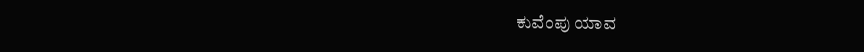ಕುವೆಂಪು ಯಾವ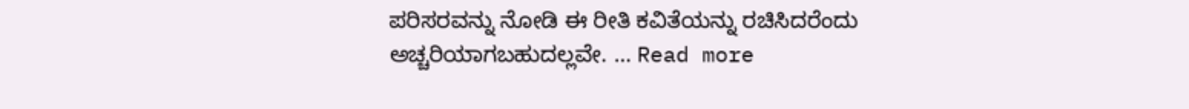ಪರಿಸರವನ್ನು ನೋಡಿ ಈ ರೀತಿ ಕವಿತೆಯನ್ನು ರಚಿಸಿದರೆಂದು ಅಚ್ಚರಿಯಾಗಬಹುದಲ್ಲವೇ. … Read more